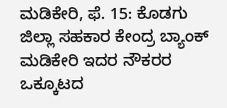ಮಡಿಕೇರಿ, ಫೆ. 15: ಕೊಡಗು ಜಿಲ್ಲಾ ಸಹಕಾರ ಕೇಂದ್ರ ಬ್ಯಾಂಕ್ ಮಡಿಕೇರಿ ಇದರ ನೌಕರರ ಒಕ್ಕೂಟದ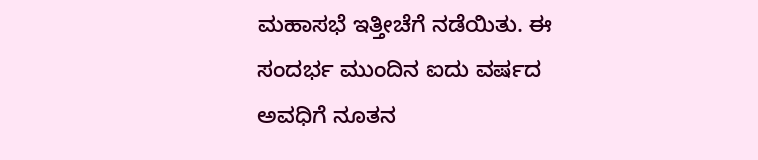ಮಹಾಸಭೆ ಇತ್ತೀಚೆಗೆ ನಡೆಯಿತು. ಈ ಸಂದರ್ಭ ಮುಂದಿನ ಐದು ವರ್ಷದ ಅವಧಿಗೆ ನೂತನ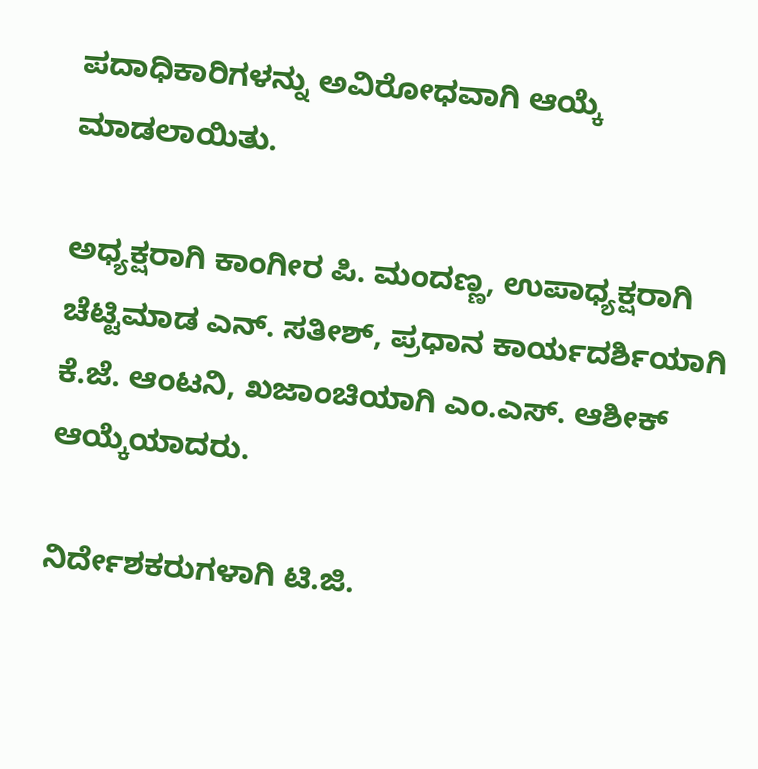ಪದಾಧಿಕಾರಿಗಳನ್ನು ಅವಿರೋಧವಾಗಿ ಆಯ್ಕೆ ಮಾಡಲಾಯಿತು.

ಅಧ್ಯಕ್ಷರಾಗಿ ಕಾಂಗೀರ ಪಿ. ಮಂದಣ್ಣ, ಉಪಾಧ್ಯಕ್ಷರಾಗಿ ಚೆಟ್ಟಿಮಾಡ ಎನ್. ಸತೀಶ್, ಪ್ರಧಾನ ಕಾರ್ಯದರ್ಶಿಯಾಗಿ ಕೆ.ಜೆ. ಆಂಟನಿ, ಖಜಾಂಚಿಯಾಗಿ ಎಂ.ಎಸ್. ಆಶೀಕ್ ಆಯ್ಕೆಯಾದರು.

ನಿರ್ದೇಶಕರುಗಳಾಗಿ ಟಿ.ಜಿ.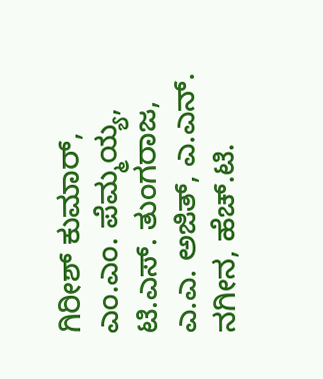ಗಿರೀಶ್ ಕುಮಾರ್, ಎಂ.ಎಂ. ಪೆಮ್ಮಯ್ಯ, ಟಿ.ಎಸ್. ತುಂಗರಾಜ, ಎ.ಎ. ಅಜಿತ್, ಎ.ಎನ್. ನಗೀನ, ಹೆಚ್.ಟಿ.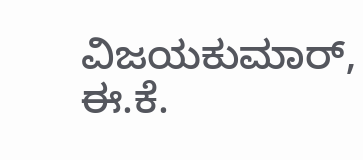ವಿಜಯಕುಮಾರ್, ಈ.ಕೆ.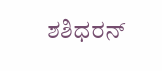ಶಶಿಧರನ್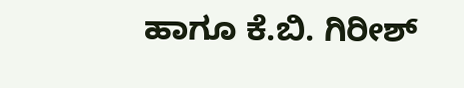ಹಾಗೂ ಕೆ.ಬಿ. ಗಿರೀಶ್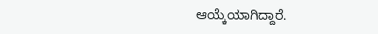ಆಯ್ಕೆಯಾಗಿದ್ದಾರೆ.